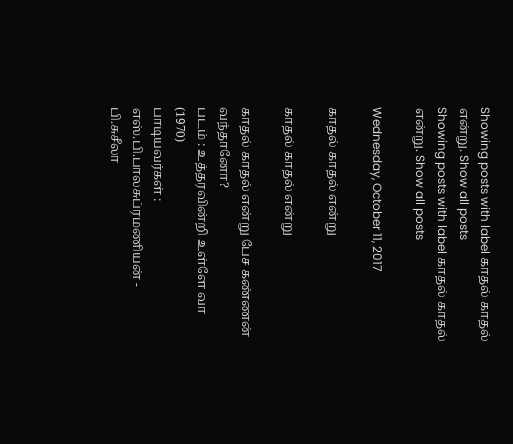Showing posts with label காதல் காதல் என்று. Show all posts
Showing posts with label காதல் காதல் என்று. Show all posts

Wednesday, October 11, 2017

காதல் காதல் என்று

காதல் காதல் என்று

காதல் காதல் என்று பேச கண்ணன் வந்தானோ?
படம் : உத்தரவின்றி உள்ளே வா (1970)
பாடியவர்கள் : எஸ்.பி.பாலசுப்ரமணியன் - பி.சுசீலா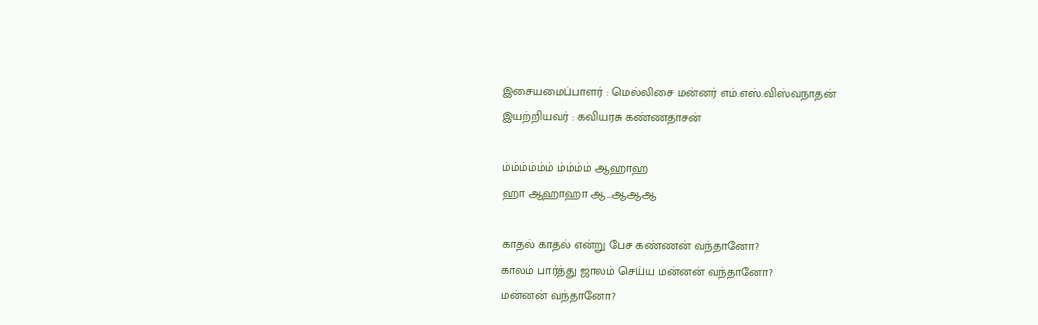இசையமைப்பாளர் : மெல்லிசை மன்னர் எம்.எஸ்.விஸ்வநாதன்
இயற்றியவர் : கவியரசு கண்ணதாசன்

ம்ம்ம்ம்ம்ம் ம்ம்ம்ம் ஆஹாஹ
ஹா ஆஹாஹா ஆ...ஆஆஆ

காதல் காதல் என்று பேச கண்ணன் வந்தானோ?
காலம் பார்த்து ஜாலம் செய்ய மன்னன் வந்தானோ?
மன்னன் வந்தானோ?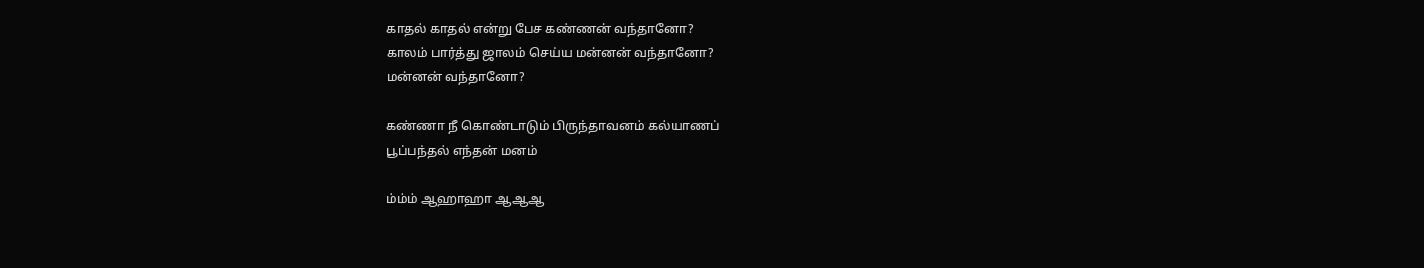காதல் காதல் என்று பேச கண்ணன் வந்தானோ?
காலம் பார்த்து ஜாலம் செய்ய மன்னன் வந்தானோ?
மன்னன் வந்தானோ?

கண்ணா நீ கொண்டாடும் பிருந்தாவனம் கல்யாணப்
பூப்பந்தல் எந்தன் மனம்

ம்ம்ம் ஆஹாஹா ஆஆஆ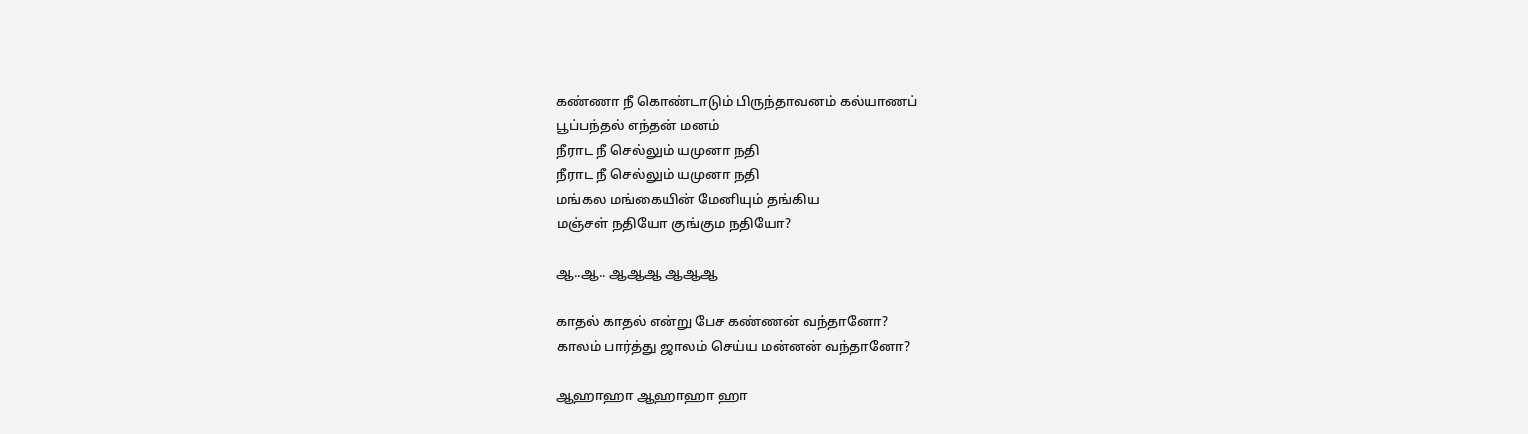கண்ணா நீ கொண்டாடும் பிருந்தாவனம் கல்யாணப்
பூப்பந்தல் எந்தன் மனம்
நீராட நீ செல்லும் யமுனா நதி
நீராட நீ செல்லும் யமுனா நதி
மங்கல மங்கையின் மேனியும் தங்கிய
மஞ்சள் நதியோ குங்கும நதியோ?

ஆ..ஆ.. ஆஆஆ ஆஆஆ

காதல் காதல் என்று பேச கண்ணன் வந்தானோ?
காலம் பார்த்து ஜாலம் செய்ய மன்னன் வந்தானோ?

ஆஹாஹா ஆஹாஹா ஹா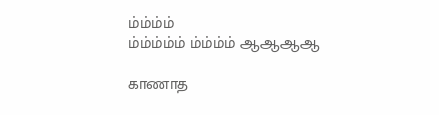ம்ம்ம்ம்
ம்ம்ம்ம்ம் ம்ம்ம்ம் ஆஆஆஆ

காணாத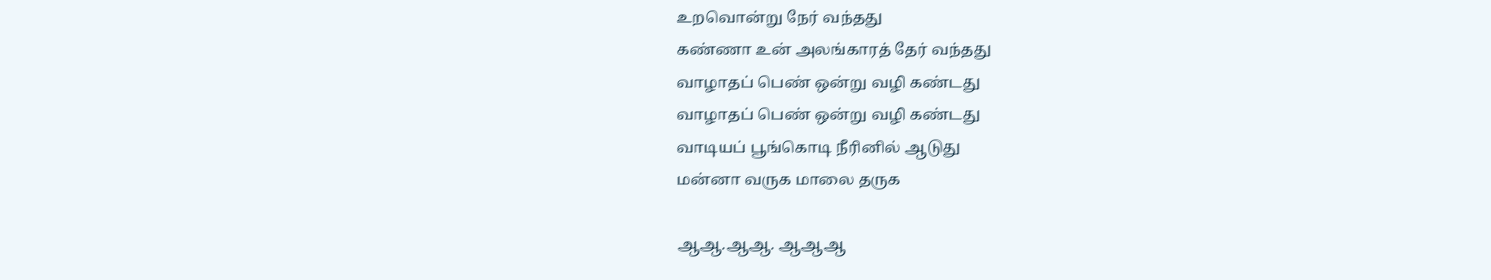உறவொன்று நேர் வந்தது
கண்ணா உன் அலங்காரத் தேர் வந்தது
வாழாதப் பெண் ஒன்று வழி கண்டது
வாழாதப் பெண் ஒன்று வழி கண்டது
வாடியப் பூங்கொடி நீரினில் ஆடுது
மன்னா வருக மாலை தருக

ஆஆ.ஆஆ. ஆஆஆ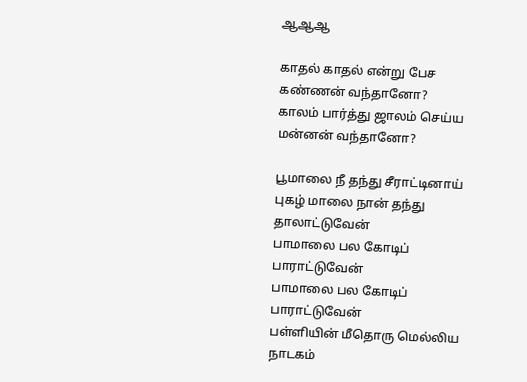ஆஆஆ

காதல் காதல் என்று பேச கண்ணன் வந்தானோ?
காலம் பார்த்து ஜாலம் செய்ய மன்னன் வந்தானோ?

பூமாலை நீ தந்து சீராட்டினாய்
புகழ் மாலை நான் தந்து தாலாட்டுவேன்
பாமாலை பல கோடிப் பாராட்டுவேன்
பாமாலை பல கோடிப் பாராட்டுவேன்
பள்ளியின் மீதொரு மெல்லிய நாடகம்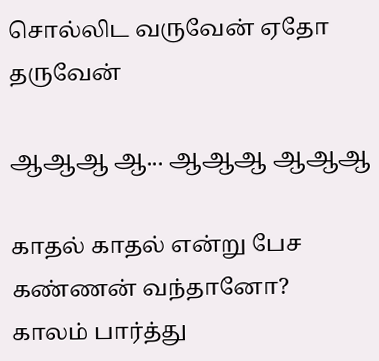சொல்லிட வருவேன் ஏதோ தருவேன்

ஆஆஆ ஆ... ஆஆஆ ஆஆஆ

காதல் காதல் என்று பேச கண்ணன் வந்தானோ?
காலம் பார்த்து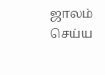ஜாலம் செய்ய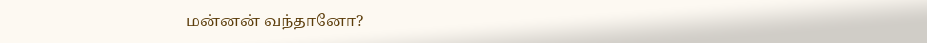மன்னன் வந்தானோ?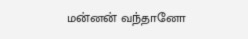மன்னன் வந்தானோ